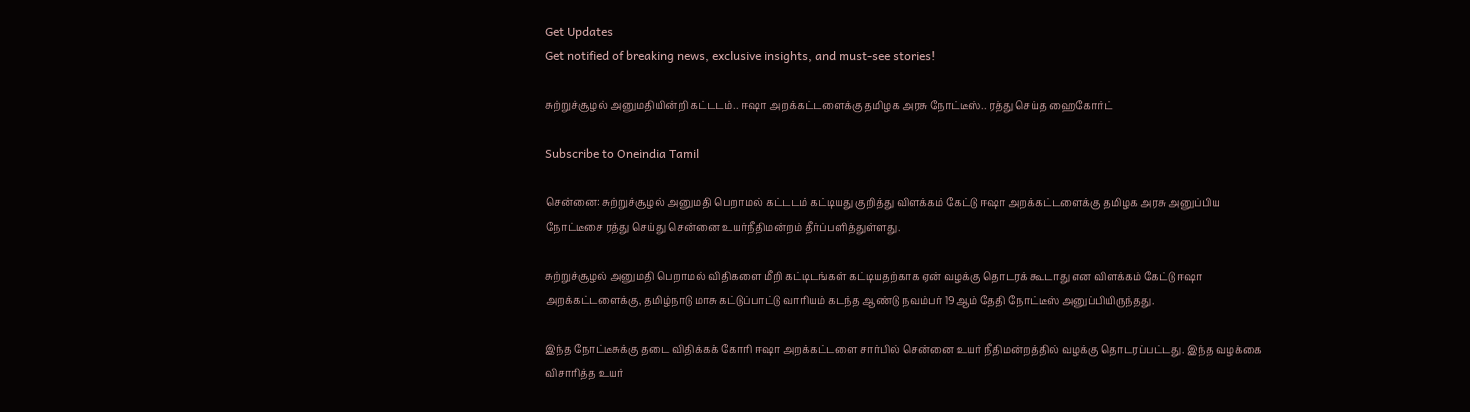Get Updates
Get notified of breaking news, exclusive insights, and must-see stories!

சுற்றுச்சூழல் அனுமதியின்றி கட்டடம்.. ஈஷா அறக்கட்டளைக்கு தமிழக அரசு நோட்டீஸ்.. ரத்து செய்த ஹைகோர்ட்

Subscribe to Oneindia Tamil

சென்னை: சுற்றுச்சூழல் அனுமதி பெறாமல் கட்டடம் கட்டியது குறித்து விளக்கம் கேட்டு ஈஷா அறக்கட்டளைக்கு தமிழக அரசு அனுப்பிய நோட்டீசை ரத்து செய்து சென்னை உயர்நீதிமன்றம் தீர்ப்பளித்துள்ளது.

சுற்றுச்சூழல் அனுமதி பெறாமல் விதிகளை மீறி கட்டிடங்கள் கட்டியதற்காக ஏன் வழக்கு தொடரக் கூடாது என விளக்கம் கேட்டு ஈஷா அறக்கட்டளைக்கு, தமிழ்நாடு மாசு கட்டுப்பாட்டு வாரியம் கடந்த ஆண்டு நவம்பர் 19ஆம் தேதி நோட்டீஸ் அனுப்பியிருந்தது.

இந்த நோட்டீசுக்கு தடை விதிக்கக் கோரி ஈஷா அறக்கட்டளை சார்பில் சென்னை உயர் நீதிமன்றத்தில் வழக்கு தொடரப்பட்டது. இந்த வழக்கை விசாரித்த உயர்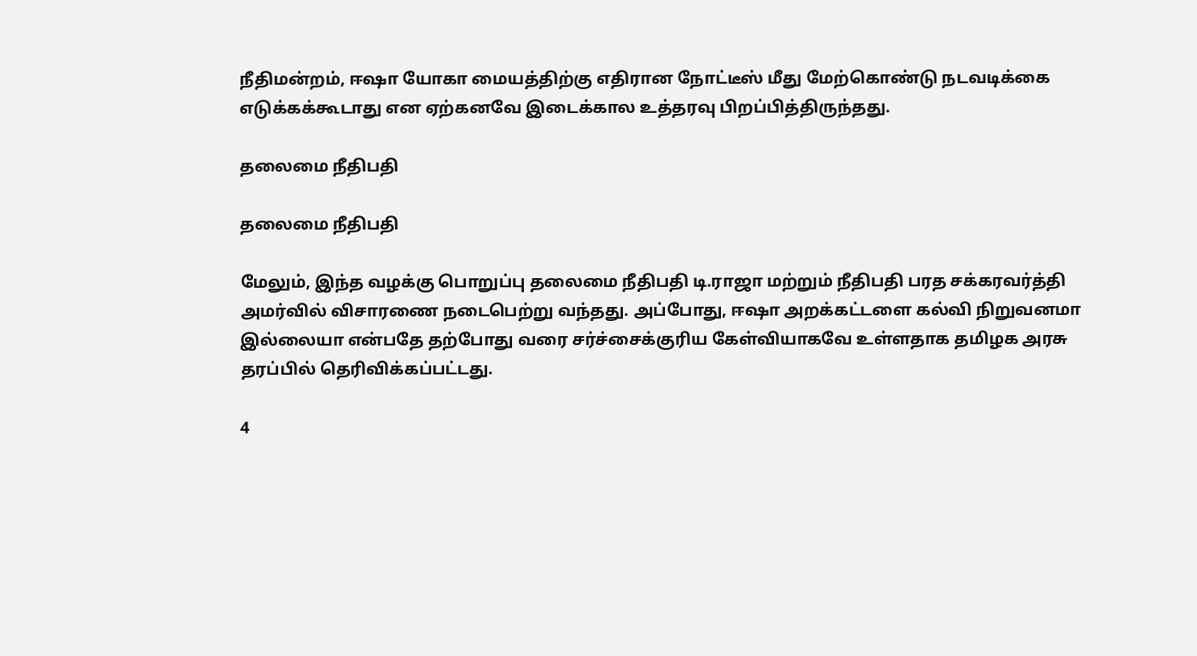நீதிமன்றம், ஈஷா யோகா மையத்திற்கு எதிரான நோட்டீஸ் மீது மேற்கொண்டு நடவடிக்கை எடுக்கக்கூடாது என ஏற்கனவே இடைக்கால உத்தரவு பிறப்பித்திருந்தது.

தலைமை நீதிபதி

தலைமை நீதிபதி

மேலும், இந்த வழக்கு பொறுப்பு தலைமை நீதிபதி டி.ராஜா மற்றும் நீதிபதி பரத சக்கரவர்த்தி அமர்வில் விசாரணை நடைபெற்று வந்தது. அப்போது, ஈஷா அறக்கட்டளை கல்வி நிறுவனமா இல்லையா என்பதே தற்போது வரை சர்ச்சைக்குரிய கேள்வியாகவே உள்ளதாக தமிழக அரசு தரப்பில் தெரிவிக்கப்பட்டது.

4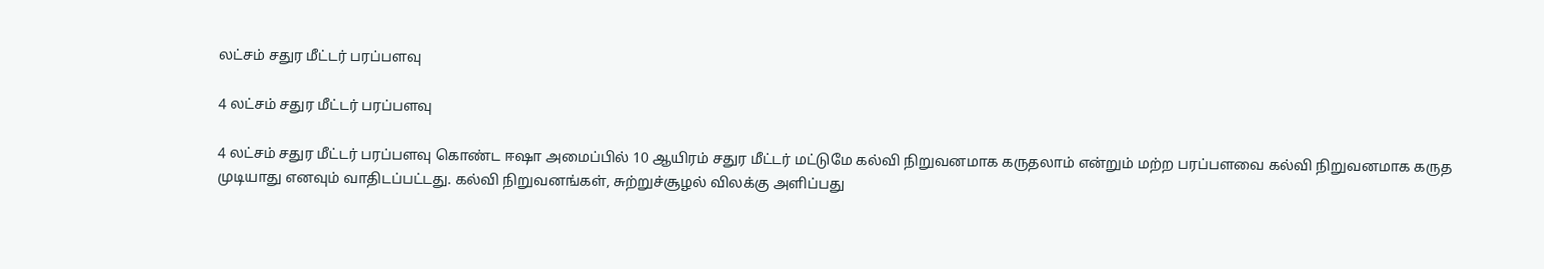லட்சம் சதுர மீட்டர் பரப்பளவு

4 லட்சம் சதுர மீட்டர் பரப்பளவு

4 லட்சம் சதுர மீட்டர் பரப்பளவு கொண்ட ஈஷா அமைப்பில் 10 ஆயிரம் சதுர மீட்டர் மட்டுமே கல்வி நிறுவனமாக கருதலாம் என்றும் மற்ற பரப்பளவை கல்வி நிறுவனமாக கருத முடியாது எனவும் வாதிடப்பட்டது. கல்வி நிறுவனங்கள், சுற்றுச்சூழல் விலக்கு அளிப்பது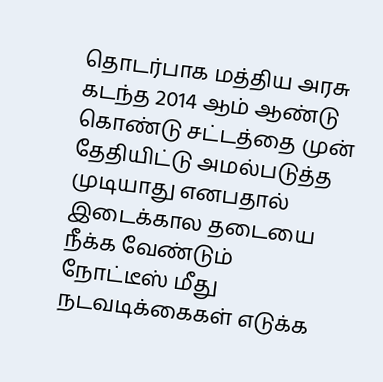தொடர்பாக மத்திய அரசு கடந்த 2014 ஆம் ஆண்டு கொண்டு சட்டத்தை முன் தேதியிட்டு அமல்படுத்த முடியாது எனபதால் இடைக்கால தடையை நீக்க வேண்டும் நோட்டீஸ் மீது நடவடிக்கைகள் எடுக்க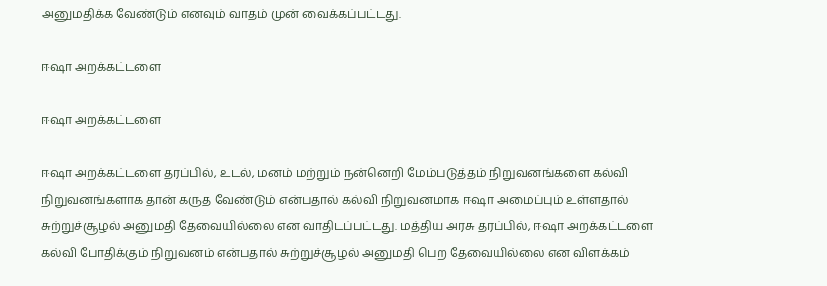அனுமதிக்க வேண்டும் எனவும் வாதம் முன் வைக்கப்பட்டது.

ஈஷா அறக்கட்டளை

ஈஷா அறக்கட்டளை

ஈஷா அறக்கட்டளை தரப்பில், உடல், மனம் மற்றும் நன்னெறி மேம்படுத்தம் நிறுவனங்களை கல்வி நிறுவனங்களாக தான் கருத வேண்டும் என்பதால் கல்வி நிறுவனமாக ஈஷா அமைப்பும் உள்ளதால் சுற்றுச்சூழல் அனுமதி தேவையில்லை என வாதிடப்பட்டது. மத்திய அரசு தரப்பில், ஈஷா அறக்கட்டளை கல்வி போதிக்கும் நிறுவனம் என்பதால் சுற்றுச்சூழல் அனுமதி பெற தேவையில்லை என விளக்கம்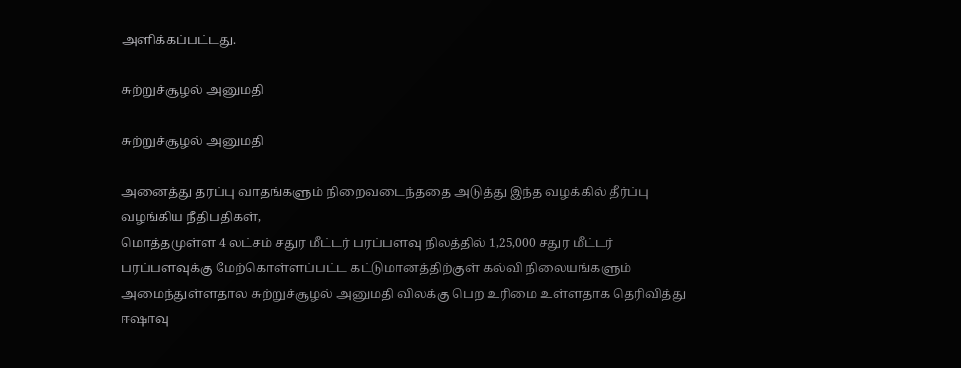அளிக்கப்பட்டது.

சுற்றுச்சூழல் அனுமதி

சுற்றுச்சூழல் அனுமதி

அனைத்து தரப்பு வாதங்களும் நிறைவடைந்ததை அடுத்து இந்த வழக்கில் தீர்ப்பு வழங்கிய நீதிபதிகள்,
மொத்தமுள்ள 4 லட்சம் சதுர மீட்டர் பரப்பளவு நிலத்தில் 1,25,000 சதுர மீட்டர் பரப்பளவுக்கு மேற்கொள்ளப்பட்ட கட்டுமானத்திற்குள் கல்வி நிலையங்களும் அமைந்துள்ளதால சுற்றுச்சூழல் அனுமதி விலக்கு பெற உரிமை உள்ளதாக தெரிவித்து ஈஷாவு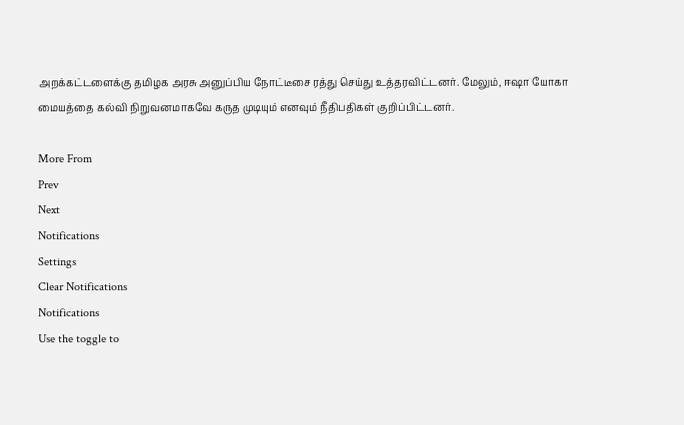அறக்கட்டளைக்கு தமிழக அரசு அனுப்பிய நோட்டீசை ரத்து செய்து உத்தரவிட்டனர். மேலும், ஈஷா யோகா மையத்தை கல்வி நிறுவனமாகவே கருத முடியும் எனவும் நீதிபதிகள் குறிப்பிட்டனர்.

More From
Prev
Next
Notifications
Settings
Clear Notifications
Notifications
Use the toggle to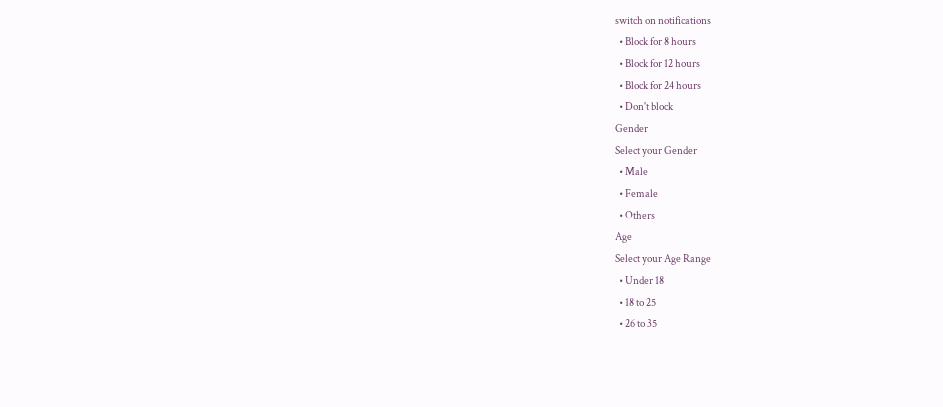switch on notifications
  • Block for 8 hours
  • Block for 12 hours
  • Block for 24 hours
  • Don't block
Gender
Select your Gender
  • Male
  • Female
  • Others
Age
Select your Age Range
  • Under 18
  • 18 to 25
  • 26 to 35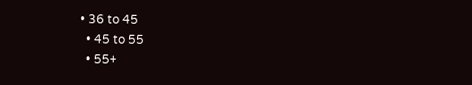• 36 to 45
  • 45 to 55
  • 55+